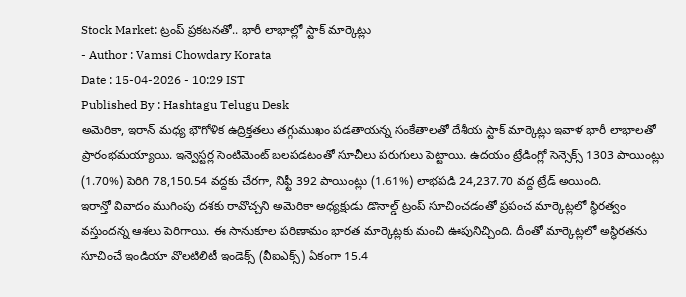Stock Market: ట్రంప్ ప్రకటనతో.. భారీ లాభాల్లో స్టాక్ మార్కెట్లు
- Author : Vamsi Chowdary Korata
Date : 15-04-2026 - 10:29 IST
Published By : Hashtagu Telugu Desk
అమెరికా, ఇరాన్ మధ్య భౌగోళిక ఉద్రిక్తతలు తగ్గుముఖం పడతాయన్న సంకేతాలతో దేశీయ స్టాక్ మార్కెట్లు ఇవాళ భారీ లాభాలతో ప్రారంభమయ్యాయి. ఇన్వెస్టర్ల సెంటిమెంట్ బలపడటంతో సూచీలు పరుగులు పెట్టాయి. ఉదయం ట్రేడింగ్లో సెన్సెక్స్ 1303 పాయింట్లు (1.70%) పెరిగి 78,150.54 వద్దకు చేరగా, నిఫ్టీ 392 పాయింట్లు (1.61%) లాభపడి 24,237.70 వద్ద ట్రేడ్ అయింది.
ఇరాన్తో వివాదం ముగింపు దశకు రావొచ్చని అమెరికా అధ్యక్షుడు డొనాల్డ్ ట్రంప్ సూచించడంతో ప్రపంచ మార్కెట్లలో స్థిరత్వం వస్తుందన్న ఆశలు పెరిగాయి. ఈ సానుకూల పరిణామం భారత మార్కెట్లకు మంచి ఊపునిచ్చింది. దీంతో మార్కెట్లలో అస్థిరతను సూచించే ఇండియా వొలటిలిటీ ఇండెక్స్ (వీఐఎక్స్) ఏకంగా 15.4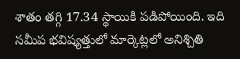శాతం తగ్గి 17.34 స్థాయికి పడిపోయింది. ఇది సమీప భవిష్యత్తులో మార్కెట్లలో అనిశ్చితి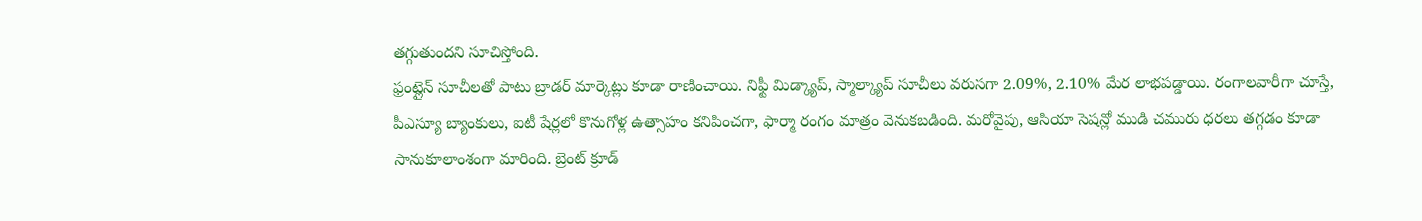తగ్గుతుందని సూచిస్తోంది.
ఫ్రంట్లైన్ సూచీలతో పాటు బ్రాడర్ మార్కెట్లు కూడా రాణించాయి. నిఫ్టీ మిడ్క్యాప్, స్మాల్క్యాప్ సూచీలు వరుసగా 2.09%, 2.10% మేర లాభపడ్డాయి. రంగాలవారీగా చూస్తే, పీఎస్యూ బ్యాంకులు, ఐటీ షేర్లలో కొనుగోళ్ల ఉత్సాహం కనిపించగా, ఫార్మా రంగం మాత్రం వెనుకబడింది. మరోవైపు, ఆసియా సెషన్లో ముడి చమురు ధరలు తగ్గడం కూడా సానుకూలాంశంగా మారింది. బ్రెంట్ క్రూడ్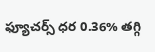ఫ్యూచర్స్ ధర 0.36% తగ్గి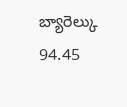బ్యారెల్కు 94.45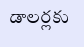డాలర్లకు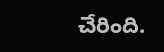చేరింది.